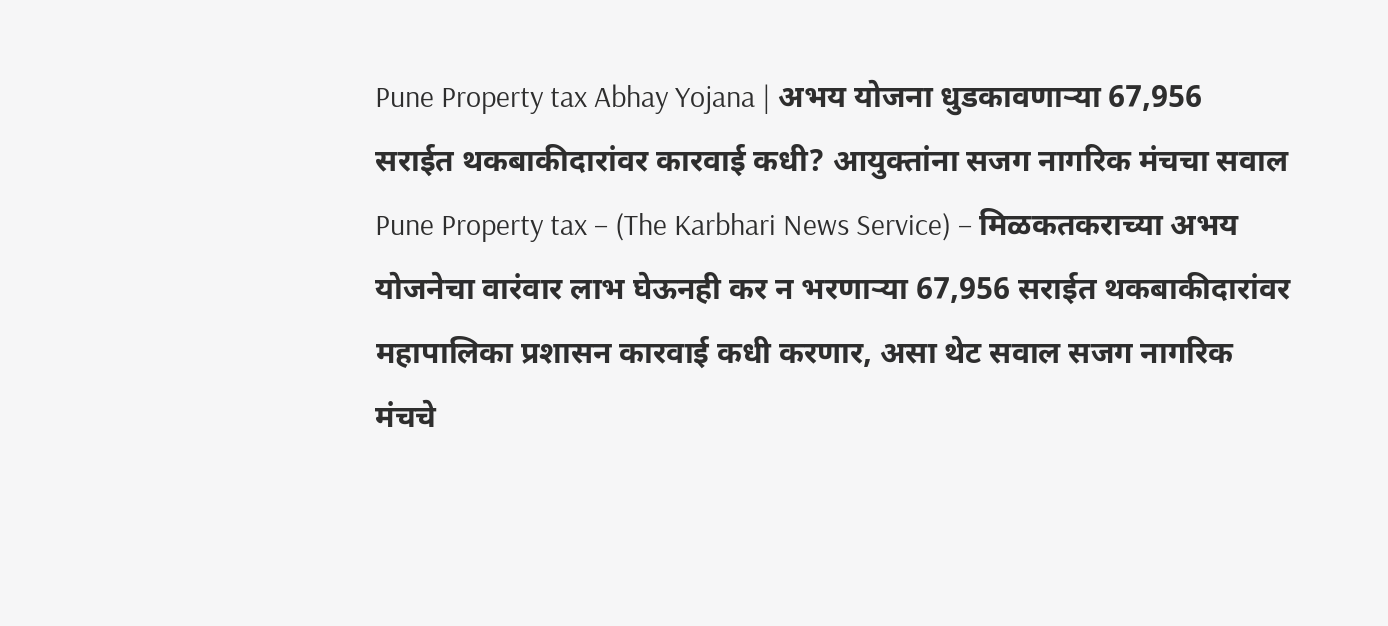Pune Property tax Abhay Yojana | अभय योजना धुडकावणाऱ्या 67,956 सराईत थकबाकीदारांवर कारवाई कधी? आयुक्तांना सजग नागरिक मंचचा सवाल
Pune Property tax – (The Karbhari News Service) – मिळकतकराच्या अभय योजनेचा वारंवार लाभ घेऊनही कर न भरणाऱ्या 67,956 सराईत थकबाकीदारांवर महापालिका प्रशासन कारवाई कधी करणार, असा थेट सवाल सजग नागरिक मंचचे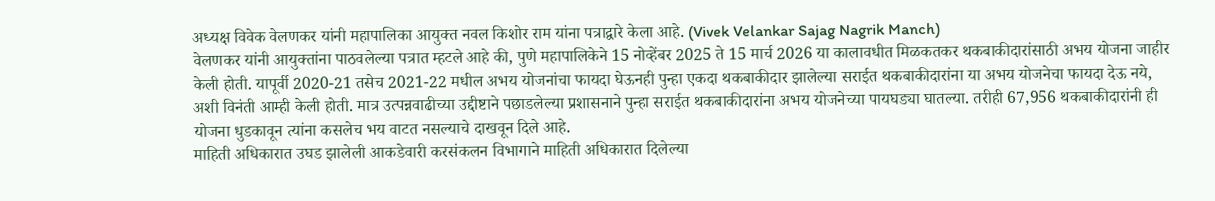अध्यक्ष विवेक वेलणकर यांनी महापालिका आयुक्त नवल किशोर राम यांना पत्राद्वारे केला आहे. (Vivek Velankar Sajag Nagrik Manch)
वेलणकर यांनी आयुक्तांना पाठवलेल्या पत्रात म्हटले आहे की, पुणे महापालिकेने 15 नोव्हेंबर 2025 ते 15 मार्च 2026 या कालावधीत मिळकतकर थकबाकीदारांसाठी अभय योजना जाहीर केली होती. यापूर्वी 2020-21 तसेच 2021-22 मधील अभय योजनांचा फायदा घेऊनही पुन्हा एकदा थकबाकीदार झालेल्या सराईत थकबाकीदारांना या अभय योजनेचा फायदा देऊ नये, अशी विनंती आम्ही केली होती. मात्र उत्पन्नवाढीच्या उद्दीष्टाने पछाडलेल्या प्रशासनाने पुन्हा सराईत थकबाकीदारांना अभय योजनेच्या पायघड्या घातल्या. तरीही 67,956 थकबाकीदारांनी ही योजना धुडकावून त्यांना कसलेच भय वाटत नसल्याचे दाखवून दिले आहे.
माहिती अधिकारात उघड झालेली आकडेवारी करसंकलन विभागाने माहिती अधिकारात दिलेल्या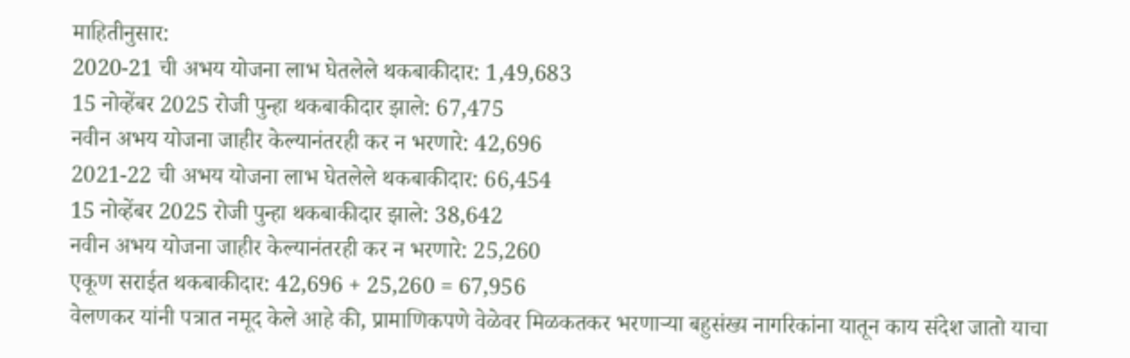माहितीनुसार:
2020-21 ची अभय योजना लाभ घेतलेले थकबाकीदार: 1,49,683
15 नोव्हेंबर 2025 रोजी पुन्हा थकबाकीदार झाले: 67,475
नवीन अभय योजना जाहीर केल्यानंतरही कर न भरणारे: 42,696
2021-22 ची अभय योजना लाभ घेतलेले थकबाकीदार: 66,454
15 नोव्हेंबर 2025 रोजी पुन्हा थकबाकीदार झाले: 38,642
नवीन अभय योजना जाहीर केल्यानंतरही कर न भरणारे: 25,260
एकूण सराईत थकबाकीदार: 42,696 + 25,260 = 67,956
वेलणकर यांनी पत्रात नमूद केले आहे की, प्रामाणिकपणे वेळेवर मिळकतकर भरणाऱ्या बहुसंख्य नागरिकांना यातून काय संदेश जातो याचा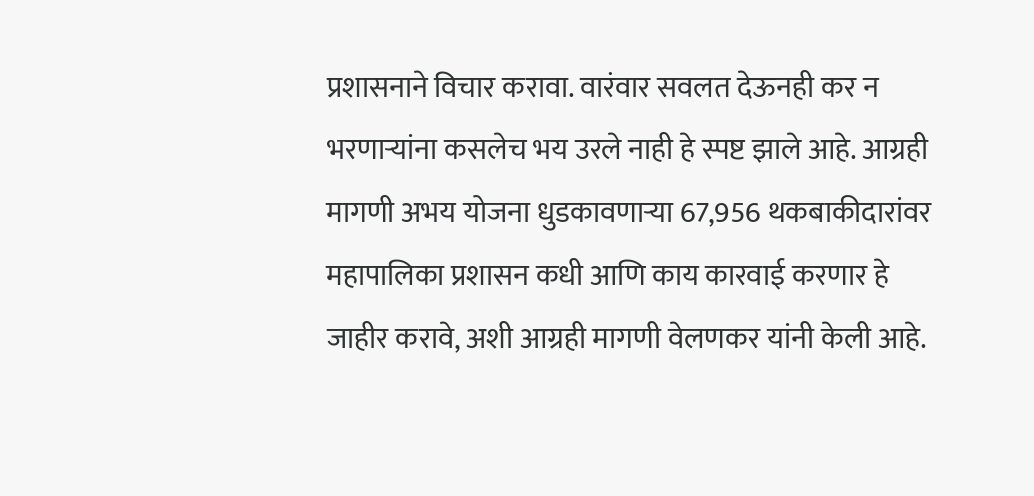प्रशासनाने विचार करावा. वारंवार सवलत देऊनही कर न भरणाऱ्यांना कसलेच भय उरले नाही हे स्पष्ट झाले आहे. आग्रही मागणी अभय योजना धुडकावणाऱ्या 67,956 थकबाकीदारांवर महापालिका प्रशासन कधी आणि काय कारवाई करणार हे जाहीर करावे, अशी आग्रही मागणी वेलणकर यांनी केली आहे.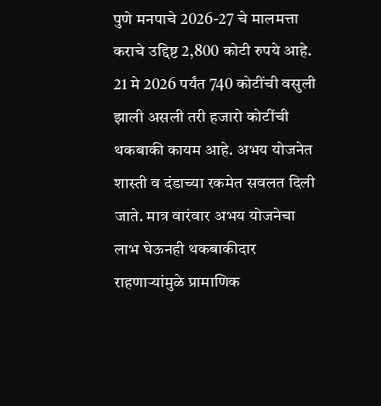पुणे मनपाचे 2026-27 चे मालमत्ता कराचे उद्दिष्ट 2,800 कोटी रुपये आहे. 21 मे 2026 पर्यंत 740 कोटींची वसुली झाली असली तरी हजारो कोटींची थकबाकी कायम आहे. अभय योजनेत शास्ती व दंडाच्या रकमेत सवलत दिली जाते. मात्र वारंवार अभय योजनेचा लाभ घेऊनही थकबाकीदार राहणाऱ्यांमुळे प्रामाणिक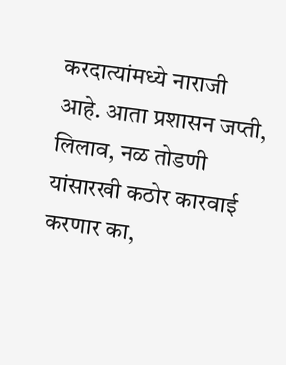करदात्यांमध्ये नाराजी आहे. आता प्रशासन जप्ती, लिलाव, नळ तोडणी यांसारखी कठोर कारवाई करणार का,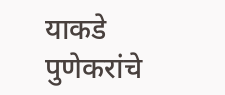याकडे पुणेकरांचे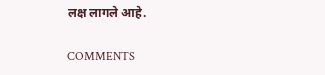लक्ष लागले आहे.

COMMENTS